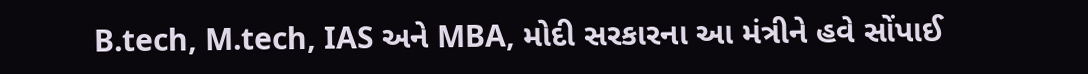B.tech, M.tech, IAS અને MBA, મોદી સરકારના આ મંત્રીને હવે સોંપાઈ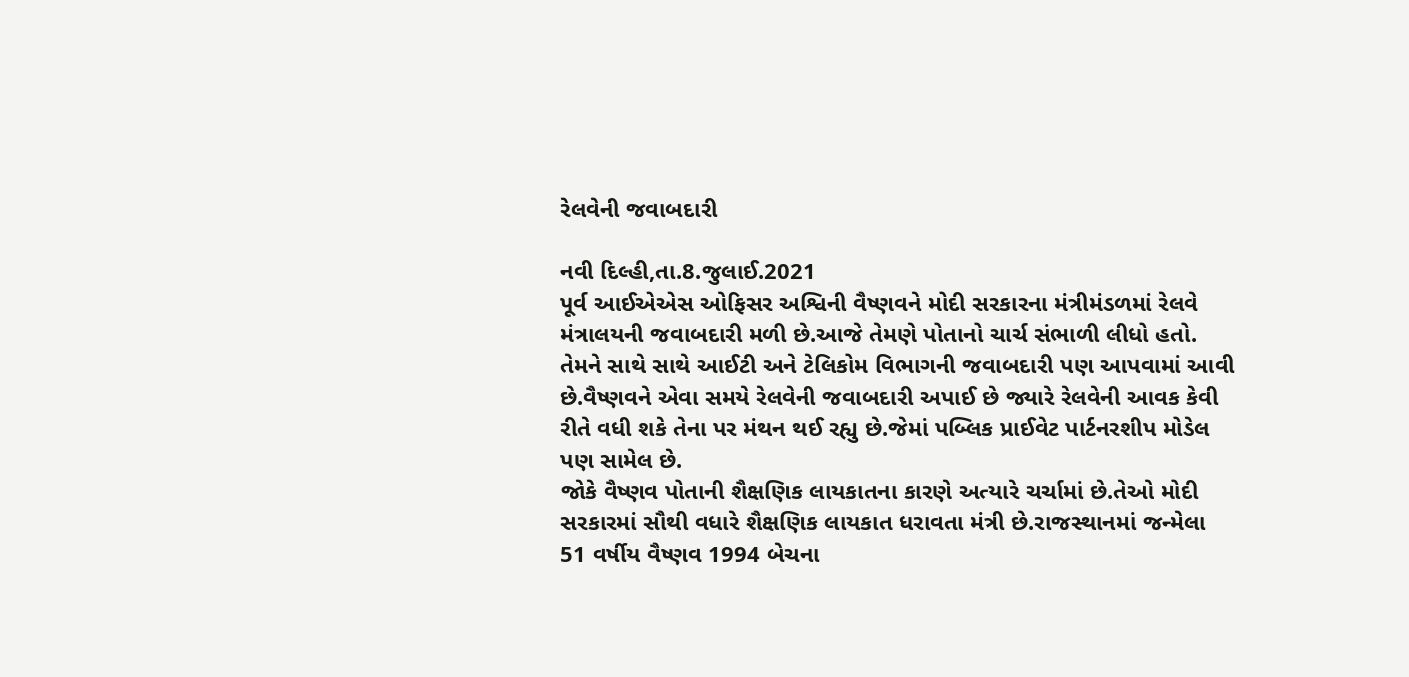રેલવેની જવાબદારી

નવી દિલ્હી,તા.8.જુલાઈ.2021
પૂર્વ આઈએએસ ઓફિસર અશ્વિની વૈષ્ણવને મોદી સરકારના મંત્રીમંડળમાં રેલવે મંત્રાલયની જવાબદારી મળી છે.આજે તેમણે પોતાનો ચાર્ચ સંભાળી લીધો હતો.
તેમને સાથે સાથે આઈટી અને ટેલિકોમ વિભાગની જવાબદારી પણ આપવામાં આવી છે.વૈષ્ણવને એવા સમયે રેલવેની જવાબદારી અપાઈ છે જ્યારે રેલવેની આવક કેવી રીતે વધી શકે તેના પર મંથન થઈ રહ્યુ છે.જેમાં પબ્લિક પ્રાઈવેટ પાર્ટનરશીપ મોડેલ પણ સામેલ છે.
જોકે વૈષ્ણવ પોતાની શૈક્ષણિક લાયકાતના કારણે અત્યારે ચર્ચામાં છે.તેઓ મોદી સરકારમાં સૌથી વધારે શૈક્ષણિક લાયકાત ધરાવતા મંત્રી છે.રાજસ્થાનમાં જન્મેલા 51 વર્ષીય વૈષ્ણવ 1994 બેચના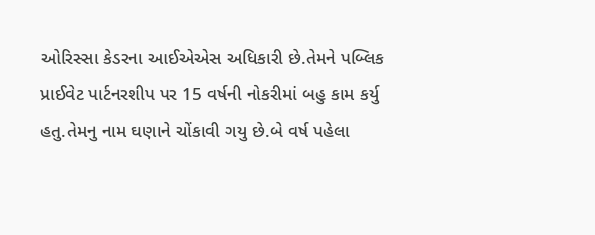ઓરિસ્સા કેડરના આઈએએસ અધિકારી છે.તેમને પબ્લિક પ્રાઈવેટ પાર્ટનરશીપ પર 15 વર્ષની નોકરીમાં બહુ કામ કર્યુ હતુ.તેમનુ નામ ઘણાને ચોંકાવી ગયુ છે.બે વર્ષ પહેલા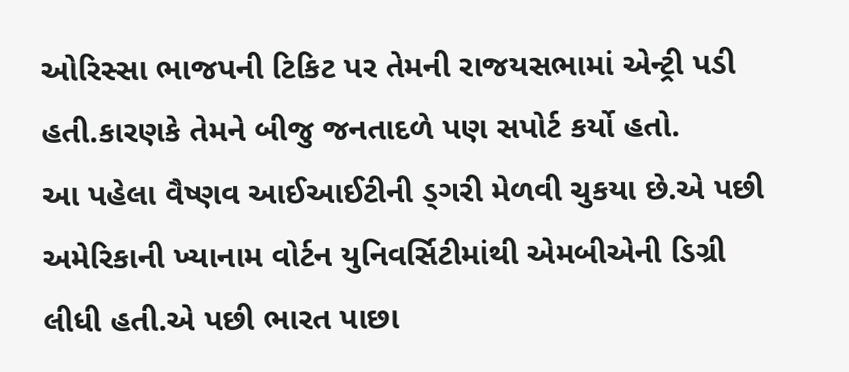ઓરિસ્સા ભાજપની ટિકિટ પર તેમની રાજયસભામાં એન્ટ્રી પડી હતી.કારણકે તેમને બીજુ જનતાદળે પણ સપોર્ટ કર્યો હતો.
આ પહેલા વૈષ્ણવ આઈઆઈટીની ડ્ગરી મેળવી ચુકયા છે.એ પછી અમેરિકાની ખ્યાનામ વોર્ટન યુનિવર્સિટીમાંથી એમબીએની ડિગ્રી લીધી હતી.એ પછી ભારત પાછા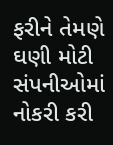ફરીને તેમણે ઘણી મોટી સંપનીઓમાં નોકરી કરી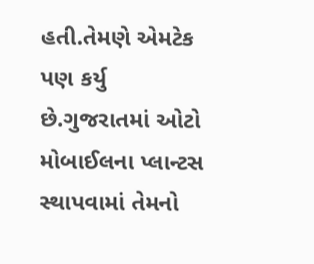હતી.તેમણે એમટેક પણ કર્યુ છે.ગુજરાતમાં ઓટો મોબાઈલના પ્લાન્ટસ સ્થાપવામાં તેમનો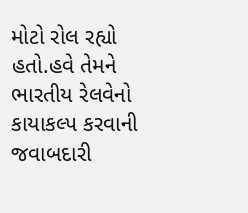મોટો રોલ રહ્યો હતો.હવે તેમને ભારતીય રેલવેનો કાયાકલ્પ કરવાની જવાબદારી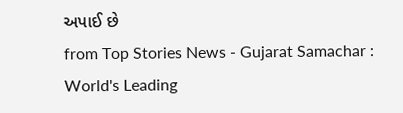અપાઈ છે
from Top Stories News - Gujarat Samachar : World's Leading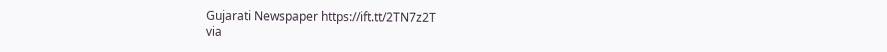Gujarati Newspaper https://ift.tt/2TN7z2T
via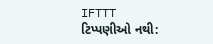IFTTT
ટિપ્પણીઓ નથી: